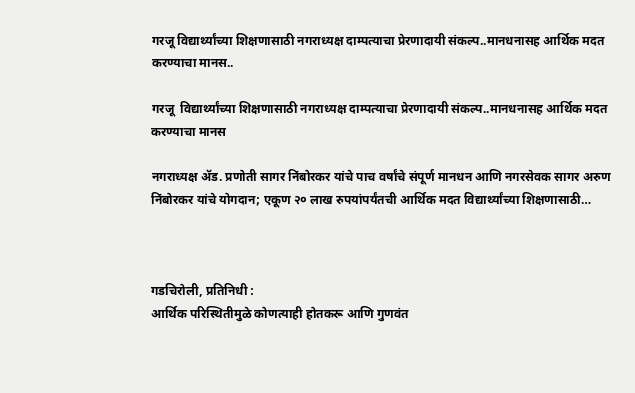गरजू विद्यार्थ्यांच्या शिक्षणासाठी नगराध्यक्ष दाम्पत्याचा प्रेरणादायी संकल्प..मानधनासह आर्थिक मदत करण्याचा मानस..

गरजू  विद्यार्थ्यांच्या शिक्षणासाठी नगराध्यक्ष दाम्पत्याचा प्रेरणादायी संकल्प..मानधनासह आर्थिक मदत करण्याचा मानस

नगराध्यक्ष ॲड. प्रणोती सागर निंबोरकर यांचे पाच वर्षांचे संपूर्ण मानधन आणि नगरसेवक सागर अरुण निंबोरकर यांचे योगदान; एकूण २० लाख रुपयांपर्यंतची आर्थिक मदत विद्यार्थ्यांच्या शिक्षणासाठी…



गडचिरोली, प्रतिनिधी :
आर्थिक परिस्थितीमुळे कोणत्याही होतकरू आणि गुणवंत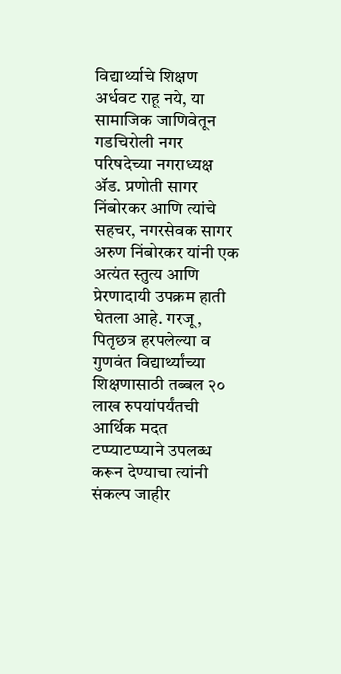विद्यार्थ्याचे शिक्षण अर्धवट राहू नये, या सामाजिक जाणिवेतून गडचिरोली नगर परिषदेच्या नगराध्यक्ष ॲड. प्रणोती सागर निंबोरकर आणि त्यांचे सहचर, नगरसेवक सागर अरुण निंबोरकर यांनी एक अत्यंत स्तुत्य आणि प्रेरणादायी उपक्रम हाती घेतला आहे. गरजू, पितृछत्र हरपलेल्या व गुणवंत विद्यार्थ्यांच्या शिक्षणासाठी तब्बल २० लाख रुपयांपर्यंतची आर्थिक मदत टप्प्याटप्प्याने उपलब्ध करून देण्याचा त्यांनी संकल्प जाहीर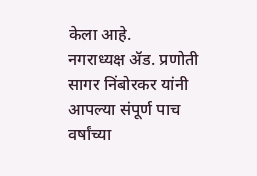केला आहे.
नगराध्यक्ष ॲड. प्रणोती सागर निंबोरकर यांनी आपल्या संपूर्ण पाच वर्षांच्या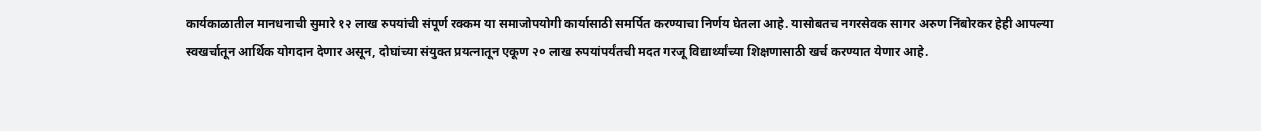कार्यकाळातील मानधनाची सुमारे १२ लाख रुपयांची संपूर्ण रक्कम या समाजोपयोगी कार्यासाठी समर्पित करण्याचा निर्णय घेतला आहे. यासोबतच नगरसेवक सागर अरुण निंबोरकर हेही आपल्या स्वखर्चातून आर्थिक योगदान देणार असून, दोघांच्या संयुक्त प्रयत्नातून एकूण २० लाख रुपयांपर्यंतची मदत गरजू विद्यार्थ्यांच्या शिक्षणासाठी खर्च करण्यात येणार आहे.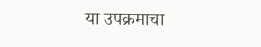या उपक्रमाचा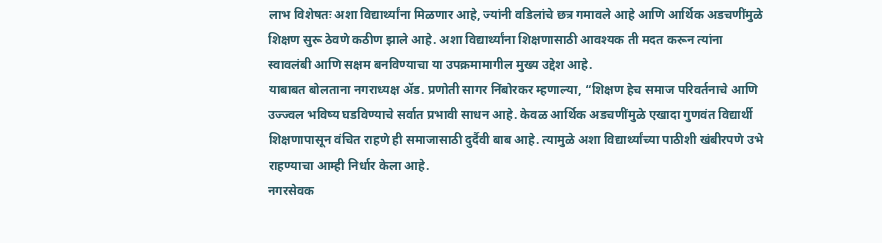लाभ विशेषतः अशा विद्यार्थ्यांना मिळणार आहे, ज्यांनी वडिलांचे छत्र गमावले आहे आणि आर्थिक अडचणींमुळे शिक्षण सुरू ठेवणे कठीण झाले आहे. अशा विद्यार्थ्यांना शिक्षणासाठी आवश्यक ती मदत करून त्यांना स्वावलंबी आणि सक्षम बनविण्याचा या उपक्रमामागील मुख्य उद्देश आहे.
याबाबत बोलताना नगराध्यक्ष ॲड. प्रणोती सागर निंबोरकर म्हणाल्या, “शिक्षण हेच समाज परिवर्तनाचे आणि उज्ज्वल भविष्य घडविण्याचे सर्वात प्रभावी साधन आहे. केवळ आर्थिक अडचणींमुळे एखादा गुणवंत विद्यार्थी शिक्षणापासून वंचित राहणे ही समाजासाठी दुर्दैवी बाब आहे. त्यामुळे अशा विद्यार्थ्यांच्या पाठीशी खंबीरपणे उभे राहण्याचा आम्ही निर्धार केला आहे.
नगरसेवक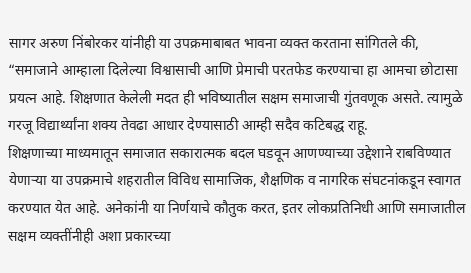सागर अरुण निंबोरकर यांनीही या उपक्रमाबाबत भावना व्यक्त करताना सांगितले की, “समाजाने आम्हाला दिलेल्या विश्वासाची आणि प्रेमाची परतफेड करण्याचा हा आमचा छोटासा प्रयत्न आहे. शिक्षणात केलेली मदत ही भविष्यातील सक्षम समाजाची गुंतवणूक असते. त्यामुळे गरजू विद्यार्थ्यांना शक्य तेवढा आधार देण्यासाठी आम्ही सदैव कटिबद्ध राहू.
शिक्षणाच्या माध्यमातून समाजात सकारात्मक बदल घडवून आणण्याच्या उद्देशाने राबविण्यात येणाऱ्या या उपक्रमाचे शहरातील विविध सामाजिक, शैक्षणिक व नागरिक संघटनांकडून स्वागत करण्यात येत आहे. अनेकांनी या निर्णयाचे कौतुक करत, इतर लोकप्रतिनिधी आणि समाजातील सक्षम व्यक्तींनीही अशा प्रकारच्या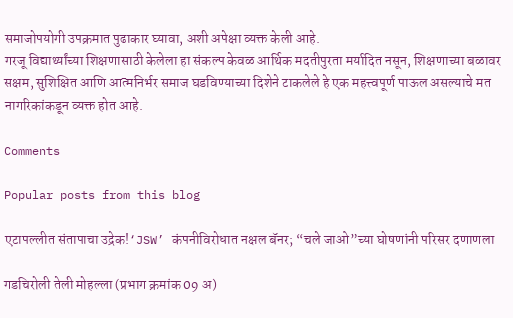समाजोपयोगी उपक्रमात पुढाकार घ्यावा, अशी अपेक्षा व्यक्त केली आहे.
गरजू विद्यार्थ्यांच्या शिक्षणासाठी केलेला हा संकल्प केवळ आर्थिक मदतीपुरता मर्यादित नसून, शिक्षणाच्या बळावर सक्षम, सुशिक्षित आणि आत्मनिर्भर समाज घडविण्याच्या दिशेने टाकलेले हे एक महत्त्वपूर्ण पाऊल असल्याचे मत नागरिकांकडून व्यक्त होत आहे.

Comments

Popular posts from this blog

एटापल्लीत संतापाचा उद्रेक!‘JSW’ कंपनीविरोधात नक्षल बॅनर; “चले जाओ”च्या घोषणांनी परिसर दणाणला

गडचिरोली तेली मोहल्ला (प्रभाग क्रमांक 09 अ)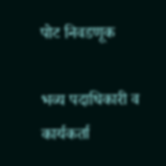पोट निवडणूक

भव्य पदाधिकारी व कार्यकर्ता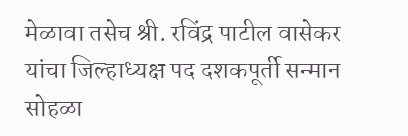मेळावा तसेच श्री. रविंद्र पाटील वासेकर यांचा जिल्हाध्यक्ष पद दशकपूर्ती सन्मान सोहळा